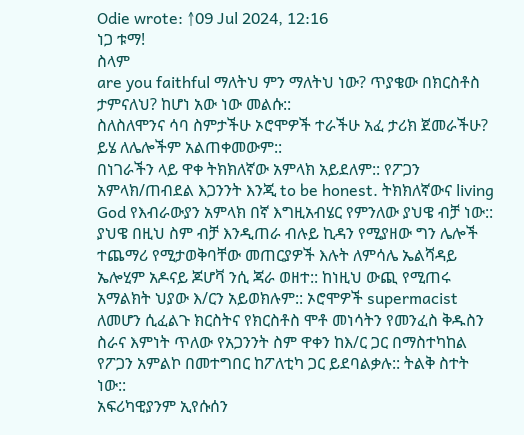Odie wrote: ↑09 Jul 2024, 12:16
ነጋ ቱማ!
ስላም
are you faithful ማለትህ ምን ማለትህ ነው? ጥያቄው በክርስቶስ ታምናለህ? ከሆነ አው ነው መልሱ::
ስለስለሞንና ሳባ ስምታችሁ ኦሮሞዎች ተራችሁ አፈ ታሪክ ጀመራችሁ? ይሄ ለሌሎችም አልጠቀመውም::
በነገራችን ላይ ዋቀ ትክክለኛው አምላክ አይደለም:: የፖጋን አምላክ/ጠብደል እጋንንት እንጂ to be honest. ትክክለኛውና living God የእብራውያን አምላክ በኛ እግዚአብሄር የምንለው ያህዌ ብቻ ነው:: ያህዌ በዚህ ስም ብቻ እንዲጠራ ብሉይ ኪዳን የሚያዘው ግን ሌሎች ተጨማሪ የሚታወቅባቸው መጠርያዎች እሉት ለምሳሌ ኤልሻዳይ ኤሎሂም አዶናይ ጆሆቫ ንሲ ጃራ ወዘተ:: ከነዚህ ውጪ የሚጠሩ አማልክት ህያው እ/ርን አይወክሉም:: ኦሮሞዎች supermacist ለመሆን ሲፈልጉ ክርስትና የክርስቶስ ሞቶ መነሳትን የመንፈስ ቅዱስን ስራና እምነት ጥለው የአጋንንት ስም ዋቀን ከእ/ር ጋር በማስተካከል የፖጋን አምልኮ በመተግበር ከፖለቲካ ጋር ይደባልቃሉ:: ትልቅ ስተት ነው::
አፍሪካዊያንም ኢየሱሰን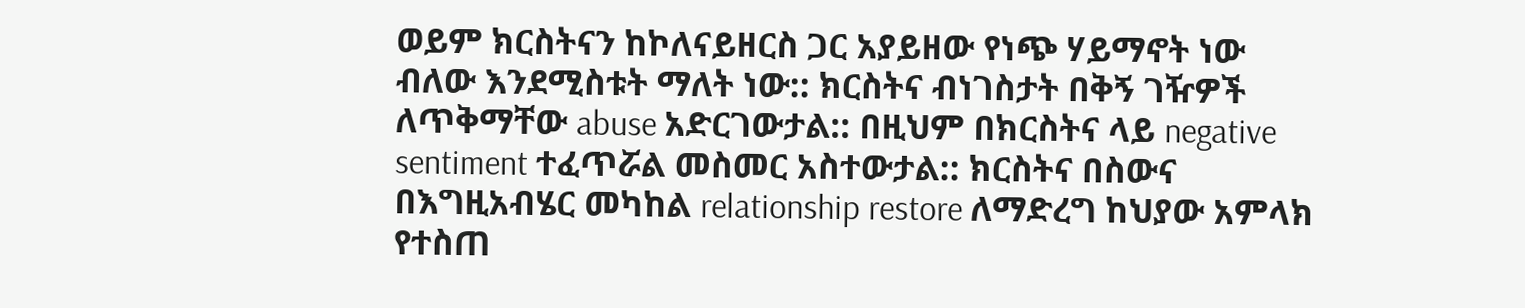ወይም ክርስትናን ከኮለናይዘርስ ጋር አያይዘው የነጭ ሃይማኖት ነው ብለው እንደሚስቱት ማለት ነው:: ክርስትና ብነገስታት በቅኝ ገዥዎች ለጥቅማቸው abuse አድርገውታል:: በዚህም በክርስትና ላይ negative sentiment ተፈጥሯል መስመር አስተውታል:: ክርስትና በስውና በእግዚአብሄር መካከል relationship restore ለማድረግ ከህያው አምላክ የተስጠ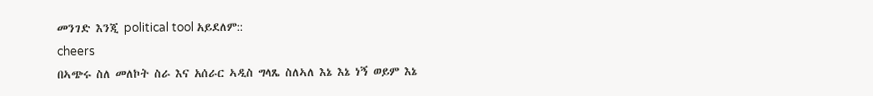መንገድ እንጂ political tool አይደለም::
cheers
በኣጭሩ ስለ መለኮት ስራ እና አሰራር ኣዲስ ግላጼ ስለኣለ እኔ እኔ ነኝ ወይም እኔ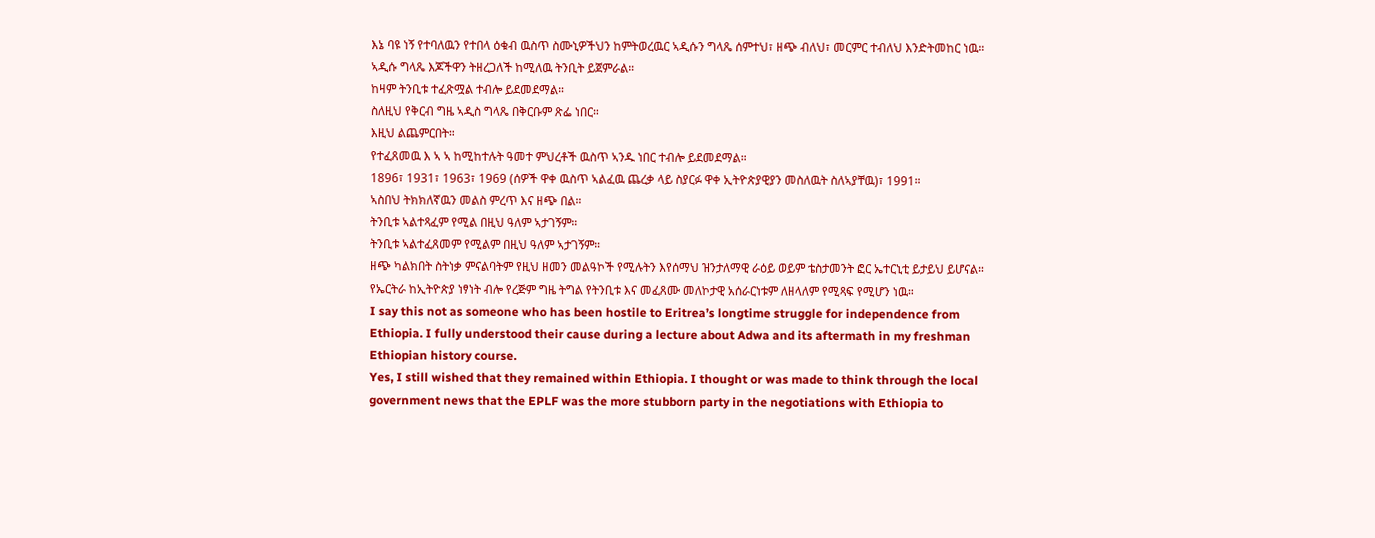እኔ ባዩ ነኝ የተባለዉን የተበላ ዕቁብ ዉስጥ ስሙኒዎችህን ከምትወረዉር ኣዲሱን ግላጼ ሰምተህ፣ ዘጭ ብለህ፣ መርምር ተብለህ እንድትመከር ነዉ።
ኣዲሱ ግላጼ እጆችዋን ትዘረጋለች ከሚለዉ ትንቢት ይጀምራል።
ከዛም ትንቢቱ ተፈጽሟል ተብሎ ይደመደማል።
ስለዚህ የቅርብ ግዜ ኣዲስ ግላጼ በቅርቡም ጽፌ ነበር።
እዚህ ልጨምርበት።
የተፈጸመዉ እ ኣ ኣ ከሚከተሉት ዓመተ ምህረቶች ዉስጥ ኣንዱ ነበር ተብሎ ይደመደማል።
1896፣ 1931፣ 1963፣ 1969 (ሰዎች ዋቀ ዉስጥ ኣልፈዉ ጨረቃ ላይ ስያርፉ ዋቀ ኢትዮጵያዊያን መስለዉት ስለኣያቸዉ)፣ 1991።
ኣስበህ ትክክለኛዉን መልስ ምረጥ እና ዘጭ በል።
ትንቢቱ ኣልተጻፈም የሚል በዚህ ዓለም ኣታገኝም።
ትንቢቱ ኣልተፈጸመም የሚልም በዚህ ዓለም ኣታገኝም።
ዘጭ ካልክበት ስትነቃ ምናልባትም የዚህ ዘመን መልዓኮች የሚሉትን እየሰማህ ዝንታለማዊ ራዕይ ወይም ቴስታመንት ፎር ኤተርኒቲ ይታይህ ይሆናል።
የኤርትራ ከኢትዮጵያ ነፃነት ብሎ የረጅም ግዜ ትግል የትንቢቱ እና መፈጸሙ መለኮታዊ አሰራርነቱም ለዘላለም የሚጻፍ የሚሆን ነዉ።
I say this not as someone who has been hostile to Eritrea’s longtime struggle for independence from Ethiopia. I fully understood their cause during a lecture about Adwa and its aftermath in my freshman Ethiopian history course.
Yes, I still wished that they remained within Ethiopia. I thought or was made to think through the local government news that the EPLF was the more stubborn party in the negotiations with Ethiopia to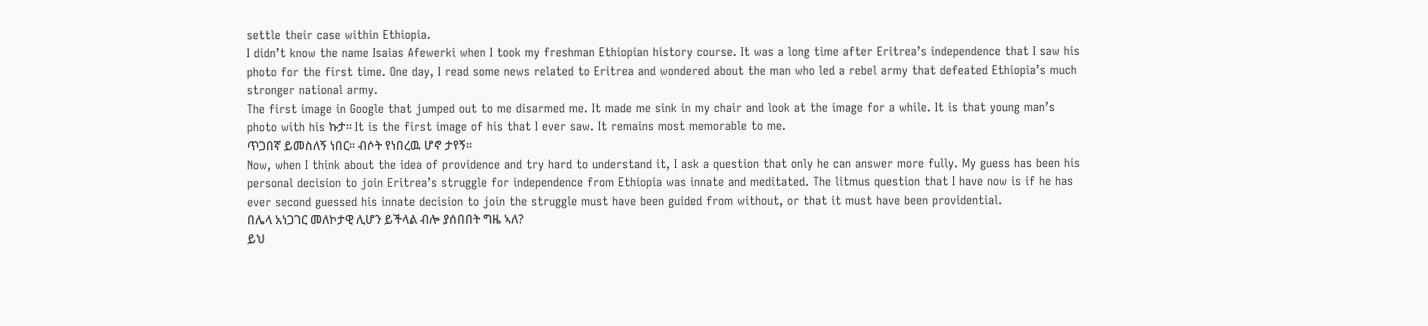settle their case within Ethiopia.
I didn’t know the name Isaias Afewerki when I took my freshman Ethiopian history course. It was a long time after Eritrea’s independence that I saw his photo for the first time. One day, I read some news related to Eritrea and wondered about the man who led a rebel army that defeated Ethiopia’s much stronger national army.
The first image in Google that jumped out to me disarmed me. It made me sink in my chair and look at the image for a while. It is that young man’s photo with his ኩታ። It is the first image of his that I ever saw. It remains most memorable to me.
ጥጋበኛ ይመስለኝ ነበር። ብሶት የነበረዉ ሆኖ ታየኝ።
Now, when I think about the idea of providence and try hard to understand it, I ask a question that only he can answer more fully. My guess has been his personal decision to join Eritrea’s struggle for independence from Ethiopia was innate and meditated. The litmus question that I have now is if he has ever second guessed his innate decision to join the struggle must have been guided from without, or that it must have been providential.
በሌላ አነጋገር መለኮታዊ ሊሆን ይችላል ብሎ ያሰበበት ግዜ ኣለ?
ይህ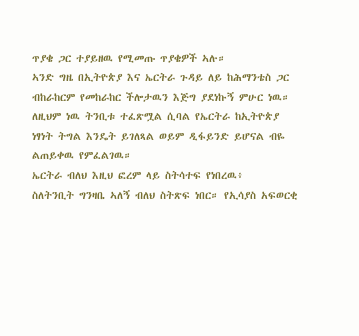ጥያቄ ጋር ተያይዘዉ የሚመጡ ጥያቄዎች ኣሉ።
ኣንድ ግዜ በኢትዮጵያ እና ኤርትራ ጉዳይ ለይ ከሕማንቴስ ጋር ብከራከርም የመከራከር ችሎታዉን እጅግ ያደነኩኝ ምሁር ነዉ።
ለዚህም ነዉ ትንቢቱ ተፈጽሟል ሲባል የኤርትራ ከኢትዮጵያ ነፃነት ትግል እንዴት ይገለጻል ወይም ዲፋይንድ ይሆናል ብዬ ልጠይቀዉ የምፈልገዉ።
ኤርትራ ብለህ እዚህ ፎረም ላይ ስትሳተፍ የነበረዉ፥
ስለትንቢት ግንዛቤ ኣለኝ ብለህ ስትጽፍ ነበር። የኢሳያስ አፍወርቂ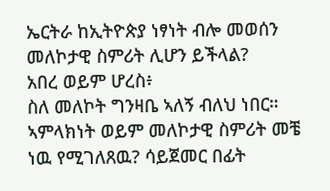ኤርትራ ከኢትዮጵያ ነፃነት ብሎ መወሰን መለኮታዊ ስምሪት ሊሆን ይችላል?
አበረ ወይም ሆረስ፥
ስለ መለኮት ግንዛቤ ኣለኝ ብለህ ነበር።
ኣምላክነት ወይም መለኮታዊ ስምሪት መቼ ነዉ የሚገለጸዉ? ሳይጀመር በፊት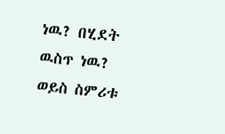ነዉ? በሂደት ዉስጥ ነዉ? ወይስ ስምሪቱ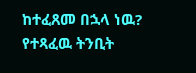ከተፈጸመ በኋላ ነዉ?
የተጻፈዉ ትንቢት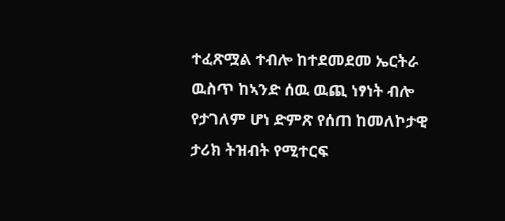ተፈጽሟል ተብሎ ከተደመደመ ኤርትራ ዉስጥ ከኣንድ ሰዉ ዉጪ ነፃነት ብሎ የታገለም ሆነ ድምጽ የሰጠ ከመለኮታዊ ታሪክ ትዝብት የሚተርፍ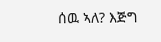ሰዉ ኣለ? እጅግ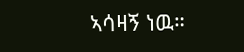ኣሳዛኝ ነዉ።